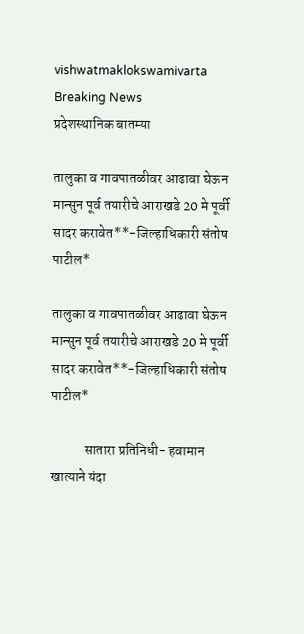vishwatmaklokswamivarta
Breaking News
प्रदेशस्थानिक बातम्या

तालुका व गावपातळीवर आढावा घेऊन मान्सुन पूर्व तयारीचे आराखडे 20 मे पूर्वी सादर करावेत**-जिल्हाधिकारी संतोष पाटील*

तालुका व गावपातळीवर आढावा घेऊन मान्सुन पूर्व तयारीचे आराखडे 20 मे पूर्वी सादर करावेत**-जिल्हाधिकारी संतोष पाटील*

            सातारा प्रतिनिधी- हवामान खात्याने यंदा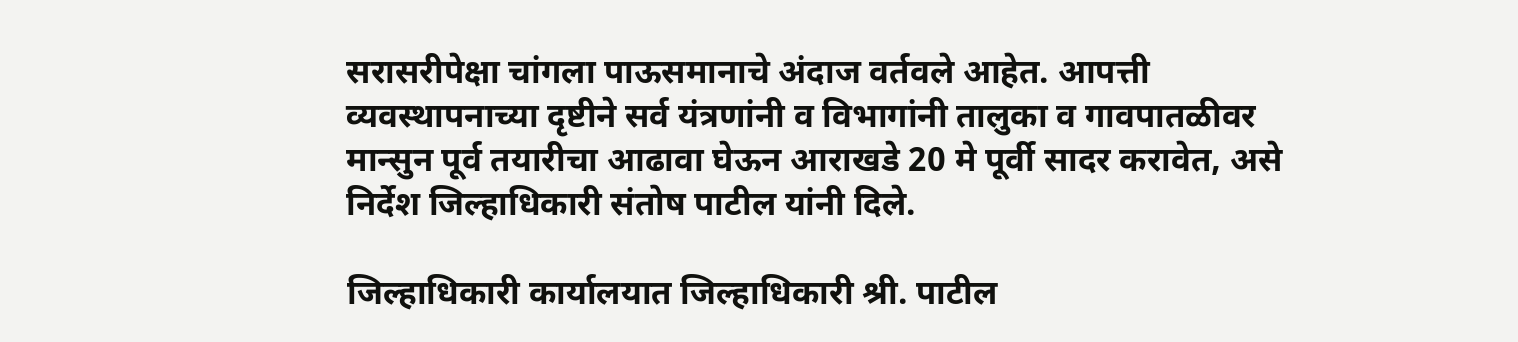सरासरीपेक्षा चांगला पाऊसमानाचे अंदाज वर्तवले आहेत. आपत्ती व्यवस्थापनाच्या दृष्टीने सर्व यंत्रणांनी व विभागांनी तालुका व गावपातळीवर मान्सुन पूर्व तयारीचा आढावा घेऊन आराखडे 20 मे पूर्वी सादर करावेत, असे निर्देश जिल्हाधिकारी संतोष पाटील यांनी दिले.

जिल्हाधिकारी कार्यालयात जिल्हाधिकारी श्री. पाटील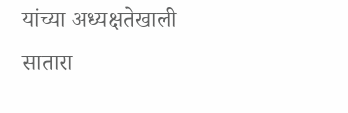यांच्या अध्यक्षतेखाली सातारा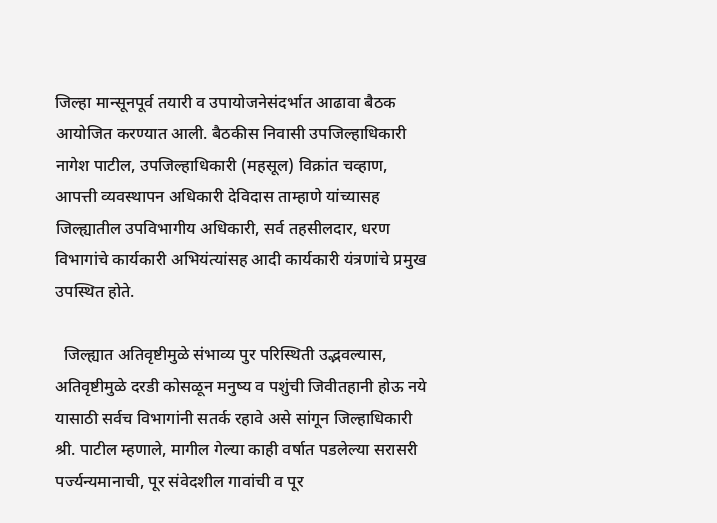जिल्हा मान्सूनपूर्व तयारी व उपायोजनेसंदर्भात आढावा बैठक आयोजित करण्यात आली. बैठकीस निवासी उपजिल्हाधिकारी नागेश पाटील, उपजिल्हाधिकारी (महसूल) विक्रांत चव्हाण, आपत्ती व्यवस्थापन अधिकारी देविदास ताम्हाणे यांच्यासह जिल्ह्यातील उपविभागीय अधिकारी, सर्व तहसीलदार, धरण विभागांचे कार्यकारी अभियंत्यांसह आदी कार्यकारी यंत्रणांचे प्रमुख उपस्थित होते.

  जिल्ह्यात अतिवृष्टीमुळे संभाव्य पुर परिस्थिती उद्भवल्यास, अतिवृष्टीमुळे दरडी कोसळून मनुष्य व पशुंची जिवीतहानी होऊ नये यासाठी सर्वच विभागांनी सतर्क रहावे असे सांगून जिल्हाधिकारी श्री. पाटील म्हणाले, मागील गेल्या काही वर्षात पडलेल्या सरासरी पर्ज्यन्यमानाची, पूर संवेदशील गावांची व पूर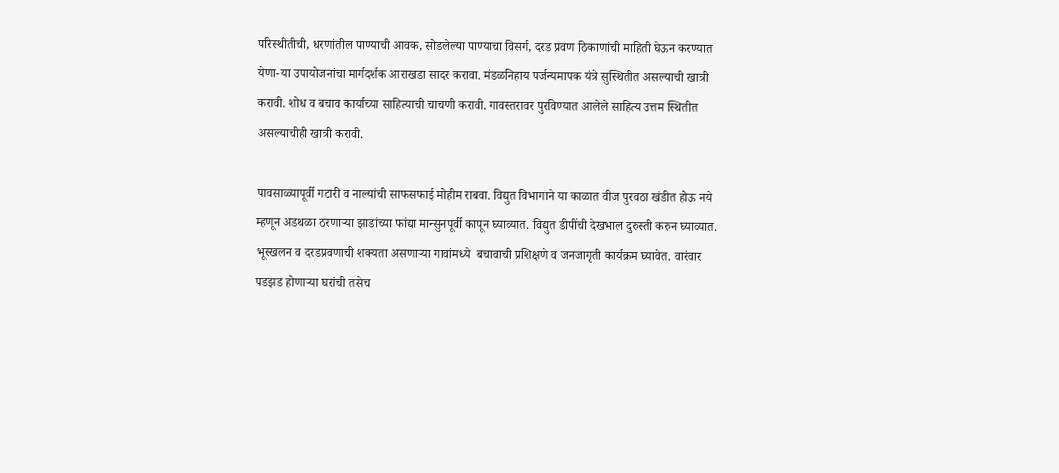परिस्थीतीची, धरणांतील पाण्याची आवक, सोडलेल्या पाण्याचा विसर्ग, दरड प्रवण ठिकाणांची माहिती घेऊन करण्यात येणा-या उपायोजनांचा मार्गदर्शक आराखडा सादर करावा. मंडळनिहाय पर्जन्यमापक यंत्रे सुस्थितीत असल्याची खात्री करावी. शोध व बचाव कार्याच्या साहित्याची चाचणी करावी. गावस्तरावर पुरविण्यात आलेले साहित्य उत्तम स्थितीत असल्याचीही खात्री करावी.

पावसाळ्यापूर्वी गटारी व नाल्यांची साफसफाई मोहीम राबवा. विद्युत विभागाने या काळात वीज पुरवठा खंडीत होऊ नये म्हणून अडथळा ठरणाऱ्या झाडांच्या फांद्या मान्सुनपूर्वी कापून घ्याव्यात. विद्युत डीपींची देखभाल दुरुस्ती करुन घ्याव्यात. भूस्खलन व दरडप्रवणाची शक्यता असणाऱ्या गावांमध्ये ‍ बचावाची प्रशिक्षणे व जनजागृती कार्यक्रम घ्यावेत. वारंवार पडझड होणाऱ्या घरांची तसेच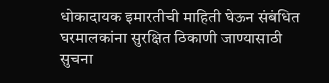धोकादायक इमारतीची माहिती घेऊन संबंधित घरमालकांना सुरक्षित ठिकाणी जाण्यासाठी सुचना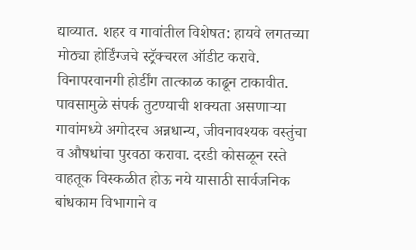द्याव्यात. शहर व गावांतील विशेषत: हायवे लगतच्या मोठ्या होर्डिंग्जचे स्ट्रॅक्चरल ऑडीट करावे. विनापरवानगी होर्डींग तात्काळ काढून टाकावीत. पावसामुळे संपर्क तुटण्याची शक्यता असणाऱ्या गावांमध्ये अगोदरच अन्नधान्य, जीवनावश्यक वस्तुंचा व औषधांचा पुरवठा करावा. दरडी कोसळून रस्ते वाहतूक विस्कळीत होऊ नये यासाठी सार्वजनिक बांधकाम विभागाने व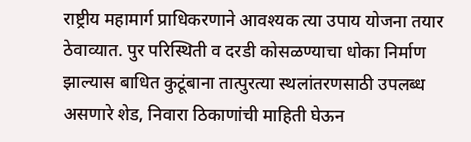राष्ट्रीय महामार्ग प्राधिकरणाने आवश्यक त्या उपाय योजना तयार ठेवाव्यात. पुर परिस्थिती व दरडी कोसळण्याचा धोका निर्माण झाल्यास बाधित कुटूंबाना तात्पुरत्या स्थलांतरणसाठी उपलब्ध असणारे शेड, निवारा ठिकाणांची माहिती घेऊन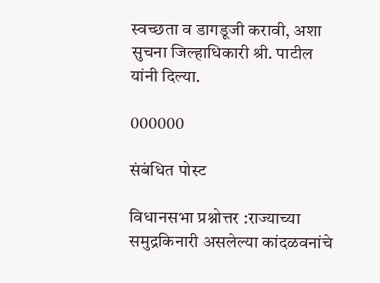स्वच्छता व डागडूजी करावी, अशा सुचना जिल्हाधिकारी श्री. पाटील यांनी दिल्या.

000000

संबंधित पोस्ट

विधानसभा प्रश्नोत्तर :राज्याच्या समुद्रकिनारी असलेल्या कांदळवनांचे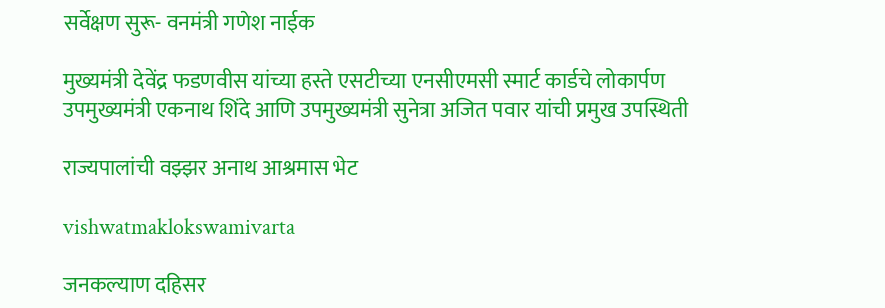सर्वेक्षण सुरू- वनमंत्री गणेश नाईक

मुख्यमंत्री देवेंद्र फडणवीस यांच्या हस्ते एसटीच्या एनसीएमसी स्मार्ट कार्डचे लोकार्पण उपमुख्यमंत्री एकनाथ शिंदे आणि उपमुख्यमंत्री सुनेत्रा अजित पवार यांची प्रमुख उपस्थिती

राज्यपालांची वझ्झर अनाथ आश्रमास भेट

vishwatmaklokswamivarta

जनकल्याण दहिसर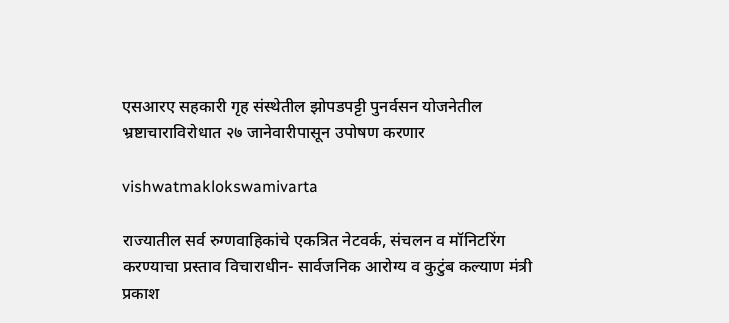एसआरए सहकारी गृह संस्थेतील झोपडपट्टी पुनर्वसन योजनेतील भ्रष्टाचाराविरोधात २७ जानेवारीपासून उपोषण करणार

vishwatmaklokswamivarta

राज्यातील सर्व रुग्णवाहिकांचे एकत्रित नेटवर्क, संचलन व मॉनिटरिंग करण्याचा प्रस्ताव विचाराधीन- सार्वजनिक आरोग्य व कुटुंब कल्याण मंत्री प्रकाश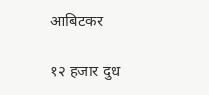आबिटकर

१२ हजार दुध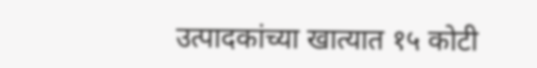उत्पादकांच्या खात्यात १५ कोटी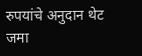रुपयांचे अनुदान थेट जमा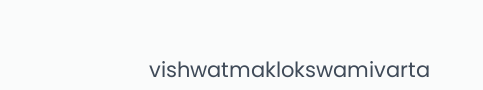vishwatmaklokswamivarta